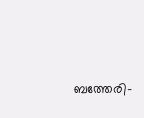ബത്തേരി-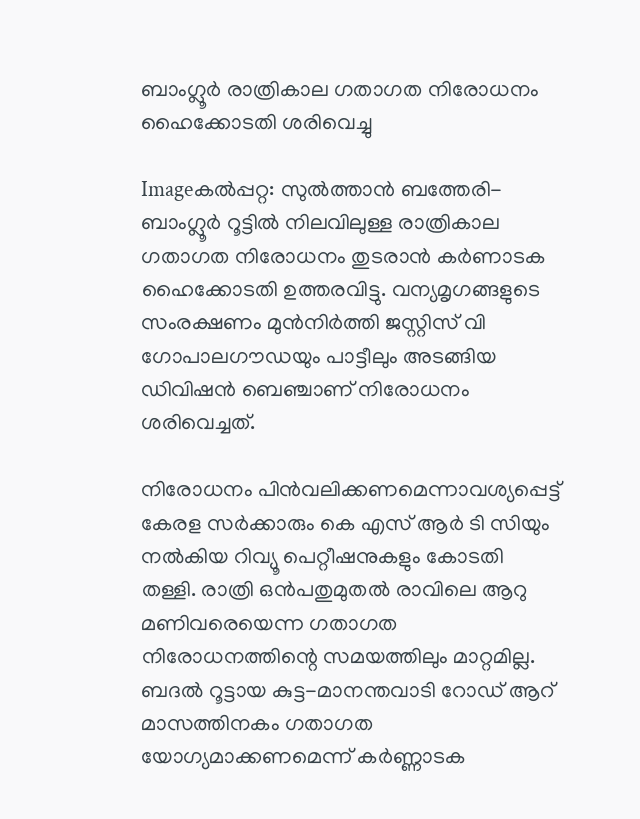ബാംഗ്ലൂര്‍ രാത്രികാല ഗതാഗത നിരോധനം ഹൈക്കോടതി ശരിവെച്ചു

Imageകല്‍പ്പറ്റ: സുല്‍ത്താന്‍ ബത്തേരി-ബാംഗ്ലൂര്‍ റൂട്ടില്‍ നിലവിലുള്ള രാത്രികാല ഗതാഗത നിരോധനം തുടരാന്‍ കര്‍ണാടക ഹൈക്കോടതി ഉത്തരവിട്ടു. വന്യമൃഗങ്ങളുടെ സംരക്ഷണം മുന്‍നിര്‍ത്തി ജസ്റ്റിസ്‌ വി ഗോപാലഗൗഡയും പാട്ടീലും അടങ്ങിയ ഡിവിഷന്‍ ബെഞ്ചാണ്‌ നിരോധനം ശരിവെച്ചത്‌.

നിരോധനം പിന്‍വലിക്കണമെന്നാവശ്യപ്പെട്ട്‌ കേരള സര്‍ക്കാരും കെ എസ്‌ ആര്‍ ടി സിയും നല്‍കിയ റിവ്യൂ പെറ്റീഷനുകളും കോടതി തള്ളി. രാത്രി ഒന്‍പതുമുതല്‍ രാവിലെ ആറു മണിവരെയെന്ന ഗതാഗത നിരോധനത്തിന്റെ സമയത്തിലും മാറ്റമില്ല. ബദല്‍ റൂട്ടായ കുട്ട-മാനന്തവാടി റോഡ്‌ ആറ്‌ മാസത്തിനകം ഗതാഗത യോഗ്യമാക്കണമെന്ന്‌ കര്‍ണ്ണാടക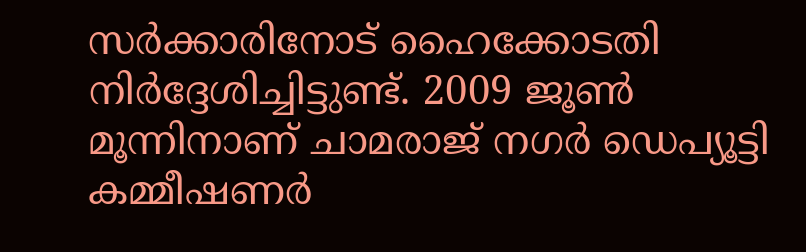സര്‍ക്കാരിനോട്‌ ഹൈക്കോടതി നിര്‍ദ്ദേശിച്ചിട്ടുണ്ട്‌. 2009 ജൂണ്‍ മൂന്നിനാണ്‌ ചാമരാജ്‌ നഗര്‍ ഡെപ്യൂട്ടി കമ്മീഷണര്‍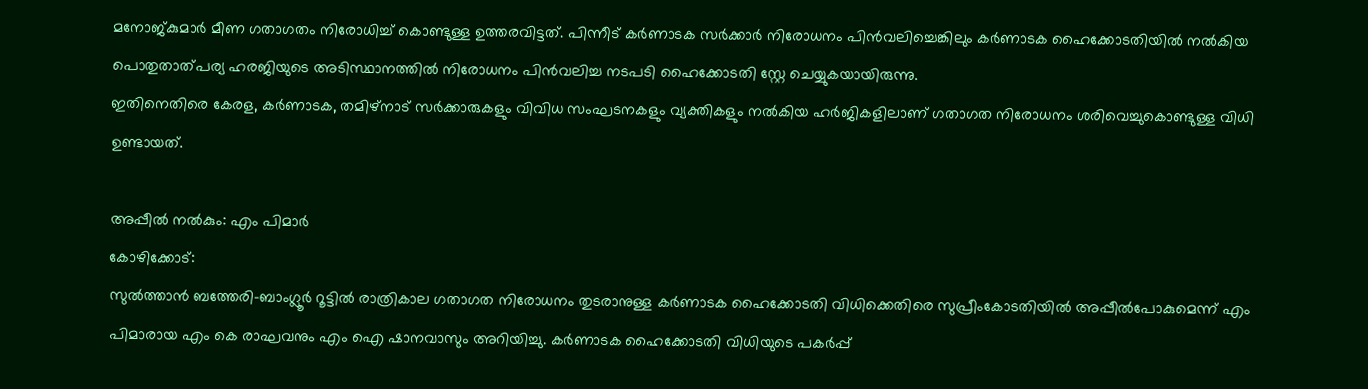മനോജ്കുമാര്‍ മീണ ഗതാഗതം നിരോധിച്ച്‌ കൊണ്ടുള്ള ഉത്തരവിട്ടത്‌. പിന്നീട്‌ കര്‍ണാടക സര്‍ക്കാര്‍ നിരോധനം പിന്‍വലിച്ചെങ്കിലും കര്‍ണാടക ഹൈക്കോടതിയില്‍ നല്‍കിയ പൊതുതാത്പര്യ ഹരജിയുടെ അടിസ്ഥാനത്തില്‍ നിരോധനം പിന്‍വലിച്ച നടപടി ഹൈക്കോടതി സ്റ്റേ ചെയ്യുകയായിരുന്നു.
ഇതിനെതിരെ കേരള, കര്‍ണാടക, തമിഴ്‌നാട്‌ സര്‍ക്കാരുകളും വിവിധ സംഘടനകളും വ്യക്തികളും നല്‍കിയ ഹര്‍ജികളിലാണ്‌ ഗതാഗത നിരോധനം ശരിവെച്ചുകൊണ്ടുള്ള വിധി ഉണ്ടായത്‌.

അപ്പീല്‍ നല്‍കും: എം പിമാര്‍
കോഴിക്കോട്‌:
സുല്‍ത്താന്‍ ബത്തേരി-ബാംഗ്ലൂര്‍ റൂട്ടില്‍ രാത്രികാല ഗതാഗത നിരോധനം തുടരാനുള്ള കര്‍ണാടക ഹൈക്കോടതി വിധിക്കെതിരെ സുപ്രീംകോടതിയില്‍ അപ്പീല്‍പോകുമെന്ന്‌ എം പിമാരായ എം കെ രാഘവനും എം ഐ ഷാനവാസും അറിയിച്ചു. കര്‍ണാടക ഹൈക്കോടതി വിധിയുടെ പകര്‍പ്പ്‌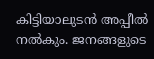കിട്ടിയാലുടന്‍ അപ്പീല്‍ നല്‍കും. ജനങ്ങളുടെ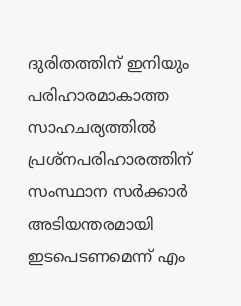ദുരിതത്തിന്‌ ഇനിയും പരിഹാരമാകാത്ത സാഹചര്യത്തില്‍ പ്രശ്നപരിഹാരത്തിന്‌ സംസ്ഥാന സര്‍ക്കാര്‍ അടിയന്തരമായി ഇടപെടണമെന്ന്‌ എം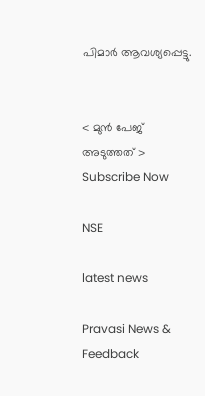പിമാര്‍ ആവശ്യപ്പെട്ടു.


< മുന്‍ പേജ്‌   അടുത്തത് >
Subscribe Now

NSE

latest news

Pravasi News & Feedback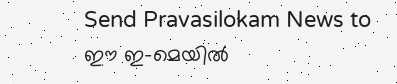Send Pravasilokam News to
ഈ ഇ-മെയില്‍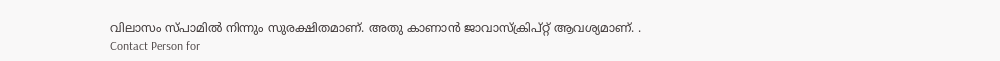വിലാസം സ്‌പാമില്‍ നിന്നും സുരക്ഷിതമാണ്‌. അതു കാണാന്‍ ജാവാസ്ക്രിപ്റ്റ്‌ ആവശ്യമാണ്‌. .
Contact Person for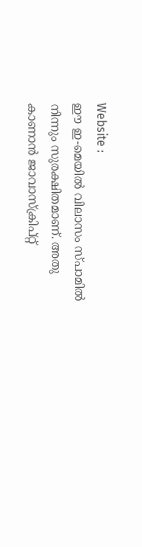Website :
ഈ ഇ-മെയില്‍ വിലാസം സ്‌പാമില്‍ നിന്നും സുരക്ഷിതമാണ്‌. അതു കാണാന്‍ ജാവാസ്ക്രിപ്റ്റ്‌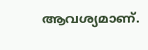ആവശ്യമാണ്‌.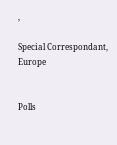,

Special Correspondant, Europe


Polls